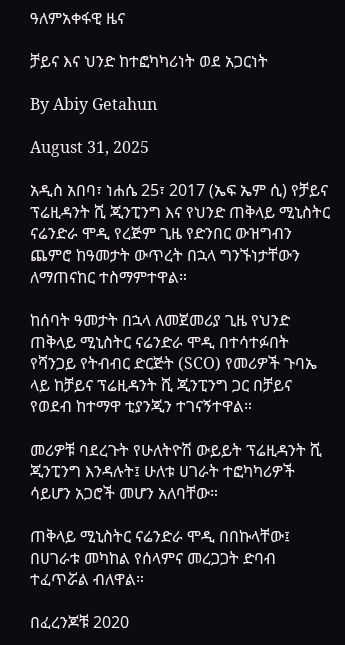ዓለምአቀፋዊ ዜና

ቻይና እና ህንድ ከተፎካካሪነት ወደ አጋርነት

By Abiy Getahun

August 31, 2025

አዲስ አበባ፣ ነሐሴ 25፣ 2017 (ኤፍ ኤም ሲ) የቻይና ፕሬዚዳንት ሺ ጂንፒንግ እና የህንድ ጠቅላይ ሚኒስትር ናሬንድራ ሞዲ የረጅም ጊዜ የድንበር ውዝግብን ጨምሮ ከዓመታት ውጥረት በኋላ ግንኙነታቸውን ለማጠናከር ተስማምተዋል።

ከሰባት ዓመታት በኋላ ለመጀመሪያ ጊዜ የህንድ ጠቅላይ ሚኒስትር ናሬንድራ ሞዲ በተሳተፉበት የሻንጋይ የትብብር ድርጅት (SCO) የመሪዎች ጉባኤ ላይ ከቻይና ፕሬዚዳንት ሺ ጂንፒንግ ጋር በቻይና የወደብ ከተማዋ ቲያንጂን ተገናኝተዋል።

መሪዎቹ ባደረጉት የሁለትዮሽ ውይይት ፕሬዚዳንት ሺ ጂንፒንግ እንዳሉት፤ ሁለቱ ሀገራት ተፎካካሪዎች ሳይሆን አጋሮች መሆን አለባቸው።

ጠቅላይ ሚኒስትር ናሬንድራ ሞዲ በበኩላቸው፤ በሀገራቱ መካከል የሰላምና መረጋጋት ድባብ ተፈጥሯል ብለዋል።

በፈረንጆቹ 2020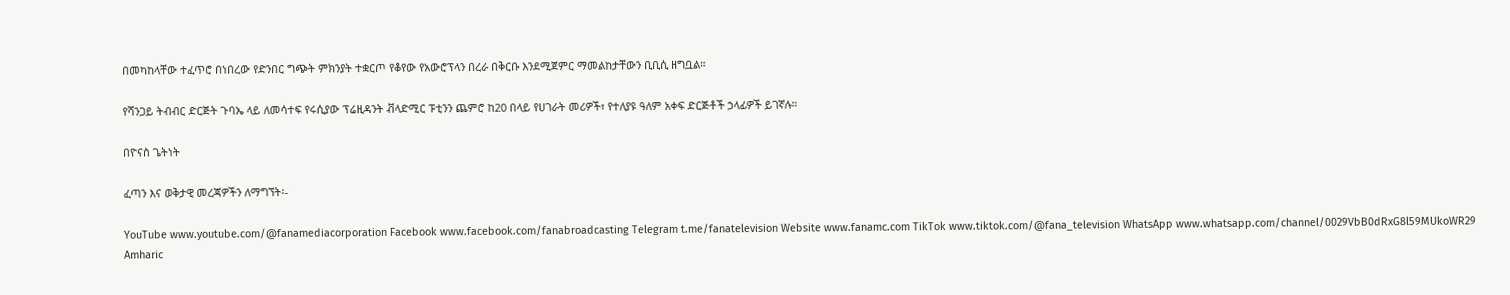በመካከላቸው ተፈጥሮ በነበረው የድንበር ግጭት ምክንያት ተቋርጦ የቆየው የአውሮፕላን በረራ በቅርቡ እንደሚጀምር ማመልከታቸውን ቢቢሲ ዘግቧል።

የሻንጋይ ትብብር ድርጅት ጉባኤ ላይ ለመሳተፍ የሩሲያው ፕሬዚዳንት ቭላድሚር ፑቲንን ጨምሮ ከ20 በላይ የሀገራት መሪዎች፣ የተለያዩ ዓለም አቀፍ ድርጅቶች ኃላፊዎች ይገኛሉ።

በዮናስ ጌትነት

ፈጣን እና ወቅታዊ መረጃዎችን ለማግኘት፡-

YouTube www.youtube.com/@fanamediacorporation Facebook www.facebook.com/fanabroadcasting Telegram t.me/fanatelevision Website www.fanamc.com TikTok www.tiktok.com/@fana_television WhatsApp www.whatsapp.com/channel/0029VbB0dRxG8l59MUkoWR29 Amharic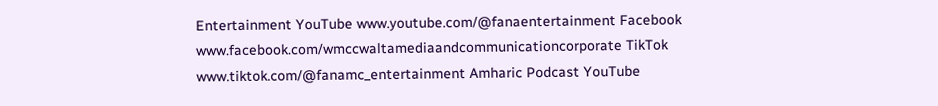Entertainment YouTube www.youtube.com/@fanaentertainment Facebook www.facebook.com/wmccwaltamediaandcommunicationcorporate TikTok www.tiktok.com/@fanamc_entertainment Amharic Podcast YouTube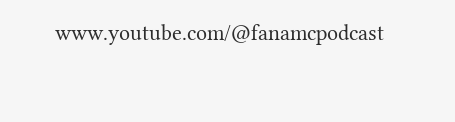www.youtube.com/@fanamcpodcast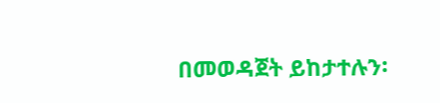በመወዳጀት ይከታተሉን፡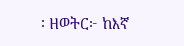፡ ዘወትር፦ ከእኛ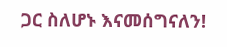ጋር ስለሆኑ እናመሰግናለን!